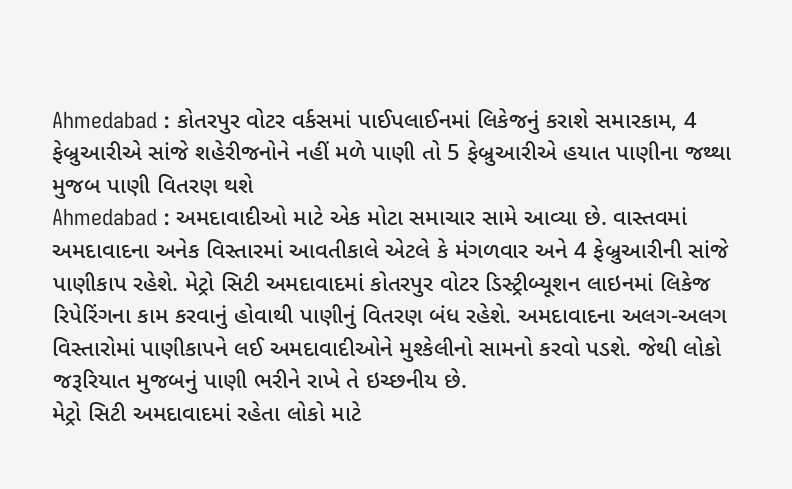Ahmedabad : કોતરપુર વોટર વર્કસમાં પાઈપલાઈનમાં લિકેજનું કરાશે સમારકામ, 4 ફેબ્રુઆરીએ સાંજે શહેરીજનોને નહીં મળે પાણી તો 5 ફેબ્રુઆરીએ હયાત પાણીના જથ્થા મુજબ પાણી વિતરણ થશે
Ahmedabad : અમદાવાદીઓ માટે એક મોટા સમાચાર સામે આવ્યા છે. વાસ્તવમાં અમદાવાદના અનેક વિસ્તારમાં આવતીકાલે એટલે કે મંગળવાર અને 4 ફેબ્રુઆરીની સાંજે પાણીકાપ રહેશે. મેટ્રો સિટી અમદાવાદમાં કોતરપુર વોટર ડિસ્ટ્રીબ્યૂશન લાઇનમાં લિકેજ રિપેરિંગના કામ કરવાનું હોવાથી પાણીનું વિતરણ બંધ રહેશે. અમદાવાદના અલગ-અલગ વિસ્તારોમાં પાણીકાપને લઈ અમદાવાદીઓને મુશ્કેલીનો સામનો કરવો પડશે. જેથી લોકો જરૂરિયાત મુજબનું પાણી ભરીને રાખે તે ઇચ્છનીય છે.
મેટ્રો સિટી અમદાવાદમાં રહેતા લોકો માટે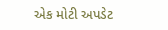એક મોટી અપડેટ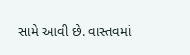સામે આવી છે. વાસ્તવમાં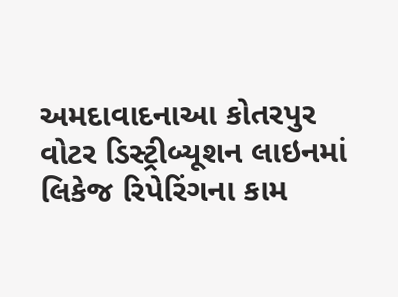અમદાવાદનાઆ કોતરપુર વોટર ડિસ્ટ્રીબ્યૂશન લાઇનમાં લિકેજ રિપેરિંગના કામ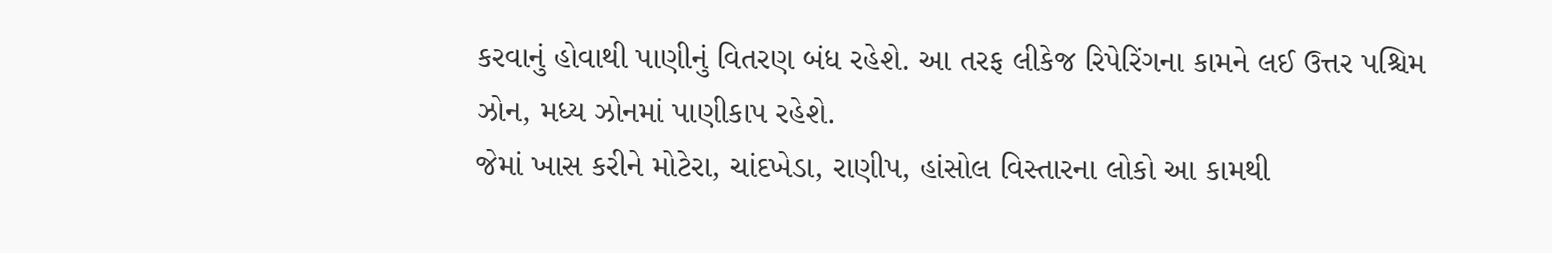કરવાનું હોવાથી પાણીનું વિતરણ બંધ રહેશે. આ તરફ લીકેજ રિપેરિંગના કામને લઈ ઉત્તર પશ્ચિમ ઝોન, મધ્ય ઝોનમાં પાણીકાપ રહેશે.
જેમાં ખાસ કરીને મોટેરા, ચાંદખેડા, રાણીપ, હાંસોલ વિસ્તારના લોકો આ કામથી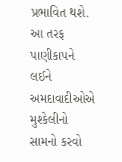પ્રભાવિત થશે. આ તરફ પાણીકાપને લઈને અમદાવાદીઓએ મુશ્કેલીનો સામનો કરવો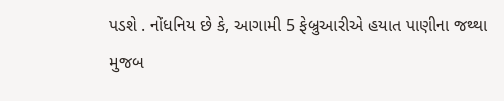પડશે . નોંધનિય છે કે, આગામી 5 ફેબ્રુઆરીએ હયાત પાણીના જથ્થા મુજબ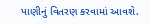પાણીનું વિતરણ કરવામાં આવશે.